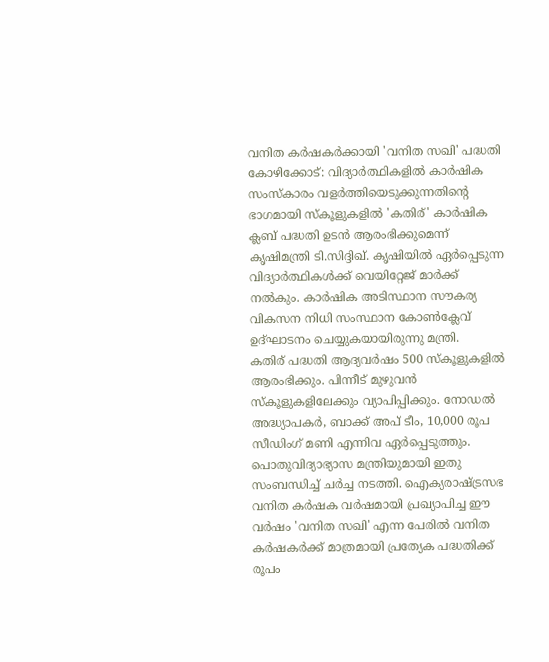വനിത കർഷകർക്കായി 'വനിത സഖി' പദ്ധതി
കോഴിക്കോട്: വിദ്യാർത്ഥികളിൽ കാർഷിക സംസ്കാരം വളർത്തിയെടുക്കുന്നതിന്റെ ഭാഗമായി സ്കൂളുകളിൽ 'കതിര്' കാർഷിക ക്ലബ് പദ്ധതി ഉടൻ ആരംഭിക്കുമെന്ന് കൃഷിമന്ത്രി ടി.സിദ്ദിഖ്. കൃഷിയിൽ ഏർപ്പെടുന്ന വിദ്യാർത്ഥികൾക്ക് വെയിറ്റേജ് മാർക്ക് നൽകും. കാർഷിക അടിസ്ഥാന സൗകര്യ വികസന നിധി സംസ്ഥാന കോൺക്ലേവ് ഉദ്ഘാടനം ചെയ്യുകയായിരുന്നു മന്ത്രി.
കതിര് പദ്ധതി ആദ്യവർഷം 500 സ്കൂളുകളിൽ ആരംഭിക്കും. പിന്നീട് മുഴുവൻ സ്കൂളുകളിലേക്കും വ്യാപിപ്പിക്കും. നോഡൽ അദ്ധ്യാപകർ, ബാക്ക് അപ് ടീം, 10,000 രൂപ സീഡിംഗ് മണി എന്നിവ ഏർപ്പെടുത്തും. പൊതുവിദ്യാഭ്യാസ മന്ത്രിയുമായി ഇതു സംബന്ധിച്ച് ചർച്ച നടത്തി. ഐക്യരാഷ്ട്രസഭ വനിത കർഷക വർഷമായി പ്രഖ്യാപിച്ച ഈ വർഷം 'വനിത സഖി' എന്ന പേരിൽ വനിത കർഷകർക്ക് മാത്രമായി പ്രത്യേക പദ്ധതിക്ക് രൂപം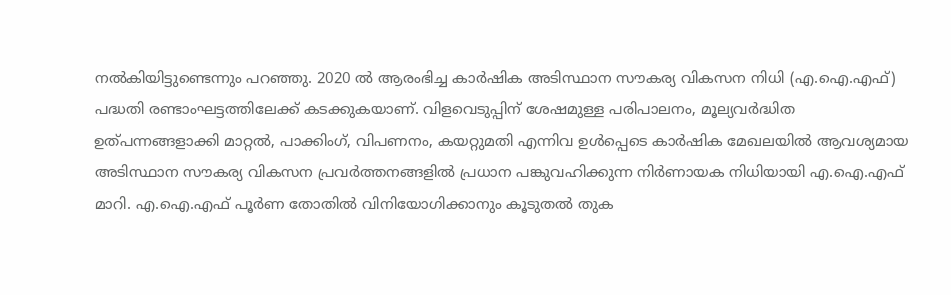നൽകിയിട്ടുണ്ടെന്നും പറഞ്ഞു. 2020 ൽ ആരംഭിച്ച കാർഷിക അടിസ്ഥാന സൗകര്യ വികസന നിധി (എ.ഐ.എഫ്) പദ്ധതി രണ്ടാംഘട്ടത്തിലേക്ക് കടക്കുകയാണ്. വിളവെടുപ്പിന് ശേഷമുള്ള പരിപാലനം, മൂല്യവർദ്ധിത ഉത്പന്നങ്ങളാക്കി മാറ്റൽ, പാക്കിംഗ്, വിപണനം, കയറ്റുമതി എന്നിവ ഉൾപ്പെടെ കാർഷിക മേഖലയിൽ ആവശ്യമായ അടിസ്ഥാന സൗകര്യ വികസന പ്രവർത്തനങ്ങളിൽ പ്രധാന പങ്കുവഹിക്കുന്ന നിർണായക നിധിയായി എ.ഐ.എഫ് മാറി. എ.ഐ.എഫ് പൂർണ തോതിൽ വിനിയോഗിക്കാനും കൂടുതൽ തുക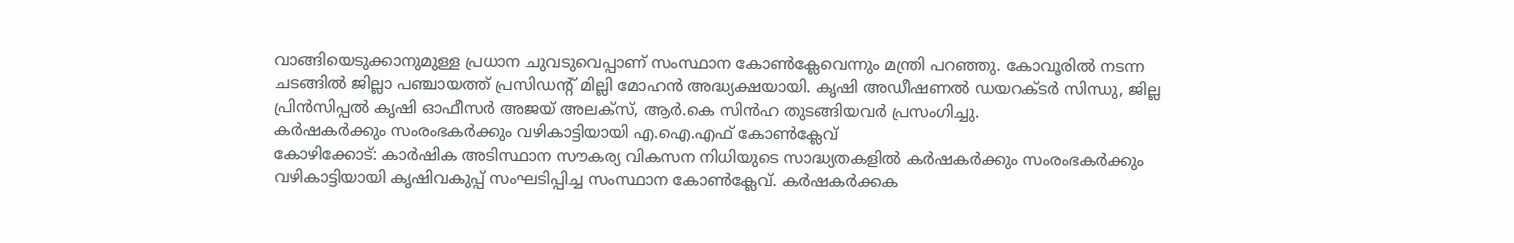വാങ്ങിയെടുക്കാനുമുള്ള പ്രധാന ചുവടുവെപ്പാണ് സംസ്ഥാന കോൺക്ലേവെന്നും മന്ത്രി പറഞ്ഞു. കോവൂരിൽ നടന്ന ചടങ്ങിൽ ജില്ലാ പഞ്ചായത്ത് പ്രസിഡന്റ് മില്ലി മോഹൻ അദ്ധ്യക്ഷയായി. കൃഷി അഡീഷണൽ ഡയറക്ടർ സിന്ധു, ജില്ല പ്രിൻസിപ്പൽ കൃഷി ഓഫീസർ അജയ് അലക്സ്, ആർ.കെ സിൻഹ തുടങ്ങിയവർ പ്രസംഗിച്ചു.
കർഷകർക്കും സംരംഭകർക്കും വഴികാട്ടിയായി എ.ഐ.എഫ് കോൺക്ലേവ്
കോഴിക്കോട്: കാർഷിക അടിസ്ഥാന സൗകര്യ വികസന നിധിയുടെ സാദ്ധ്യതകളിൽ കർഷകർക്കും സംരംഭകർക്കും വഴികാട്ടിയായി കൃഷിവകുപ്പ് സംഘടിപ്പിച്ച സംസ്ഥാന കോൺക്ലേവ്. കർഷകർക്കക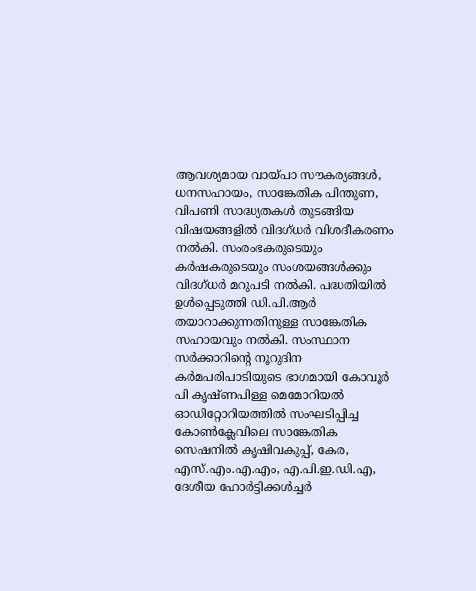ആവശ്യമായ വായ്പാ സൗകര്യങ്ങൾ, ധനസഹായം, സാങ്കേതിക പിന്തുണ, വിപണി സാദ്ധ്യതകൾ തുടങ്ങിയ വിഷയങ്ങളിൽ വിദഗ്ധർ വിശദീകരണം നൽകി. സംരംഭകരുടെയും കർഷകരുടെയും സംശയങ്ങൾക്കും വിദഗ്ധർ മറുപടി നൽകി. പദ്ധതിയിൽ ഉൾപ്പെടുത്തി ഡി.പി.ആർ തയാറാക്കുന്നതിനുള്ള സാങ്കേതിക സഹായവും നൽകി. സംസ്ഥാന സർക്കാറിന്റെ നൂറുദിന കർമപരിപാടിയുടെ ഭാഗമായി കോവൂർ പി കൃഷ്ണപിള്ള മെമോറിയൽ ഓഡിറ്റോറിയത്തിൽ സംഘടിപ്പിച്ച കോൺക്ലേവിലെ സാങ്കേതിക സെഷനിൽ കൃഷിവകുപ്പ്, കേര, എസ്.എം.എ.എം, എ.പി.ഇ.ഡി.എ, ദേശീയ ഹോർട്ടിക്കൾച്ചർ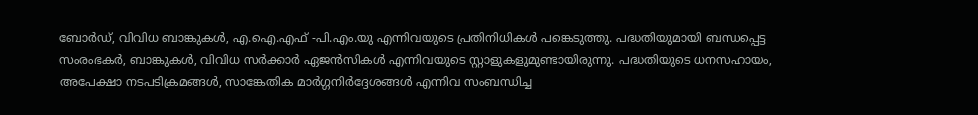ബോർഡ്, വിവിധ ബാങ്കുകൾ, എ.ഐ.എഫ് -പി.എം.യു എന്നിവയുടെ പ്രതിനിധികൾ പങ്കെടുത്തു. പദ്ധതിയുമായി ബന്ധപ്പെട്ട സംരംഭകർ, ബാങ്കുകൾ, വിവിധ സർക്കാർ ഏജൻസികൾ എന്നിവയുടെ സ്റ്റാളുകളുമുണ്ടായിരുന്നു. പദ്ധതിയുടെ ധനസഹായം, അപേക്ഷാ നടപടിക്രമങ്ങൾ, സാങ്കേതിക മാർഗ്ഗനിർദ്ദേശങ്ങൾ എന്നിവ സംബന്ധിച്ച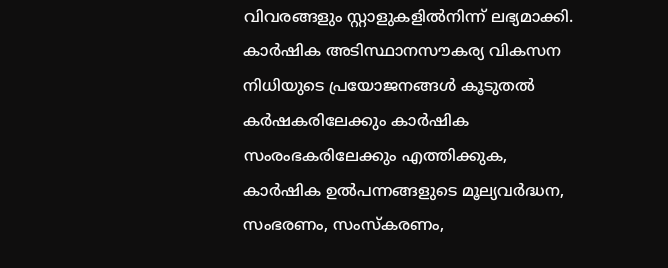വിവരങ്ങളും സ്റ്റാളുകളിൽനിന്ന് ലഭ്യമാക്കി. കാർഷിക അടിസ്ഥാനസൗകര്യ വികസന നിധിയുടെ പ്രയോജനങ്ങൾ കൂടുതൽ കർഷകരിലേക്കും കാർഷിക സംരംഭകരിലേക്കും എത്തിക്കുക, കാർഷിക ഉൽപന്നങ്ങളുടെ മൂല്യവർദ്ധന, സംഭരണം, സംസ്കരണം,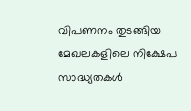വിപണനം തുടങ്ങിയ മേഖലകളിലെ നിക്ഷേപ സാദ്ധ്യതകൾ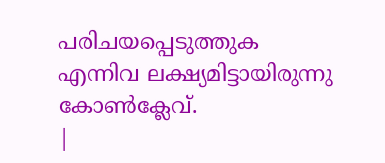പരിചയപ്പെടുത്തുക എന്നിവ ലക്ഷ്യമിട്ടായിരുന്നു കോൺക്ലേവ്.
|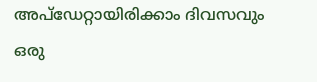അപ്ഡേറ്റായിരിക്കാം ദിവസവും
ഒരു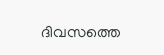ദിവസത്തെ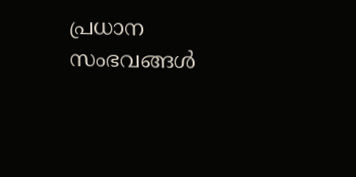പ്രധാന സംഭവങ്ങൾ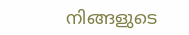നിങ്ങളുടെ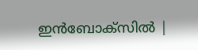ഇൻബോക്സിൽ |